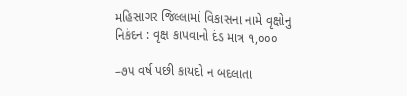મહિસાગર જિલ્લામાં વિકાસના નામે વૃક્ષોનુ નિકંદન : વૃક્ષ કાપવાનો દંડ માત્ર ૧,૦૦૦

–૭૫ વર્ષ પછી કાયદો ન બદલાતા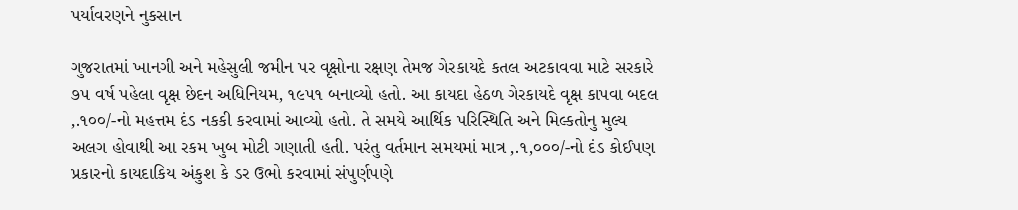પર્યાવરણને નુકસાન

ગુજરાતમાં ખાનગી અને મહેસુલી જમીન પર વૃક્ષોના રક્ષણ તેમજ ગેરકાયદે કતલ અટકાવવા માટે સરકારે ૭૫ વર્ષ પહેલા વૃક્ષ છેદન અધિનિયમ, ૧૯૫૧ બનાવ્યો હતો. આ કાયદા હેઠળ ગેરકાયદે વૃક્ષ કાપવા બદલ ‚.૧૦૦/-નો મહત્તમ દંડ નકકી કરવામાં આવ્યો હતો. તે સમયે આર્થિક પરિસ્થિતિ અને મિલ્કતોનુ મુલ્ય અલગ હોવાથી આ રકમ ખુબ મોટી ગણાતી હતી. પરંતુ વર્તમાન સમયમાં માત્ર ‚.૧,૦૦૦/-નો દંડ કોઈપણ પ્રકારનો કાયદાકિય અંકુશ કે ડર ઉભો કરવામાં સંપુર્ણપણે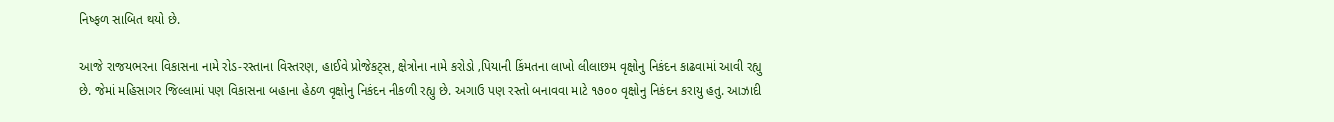નિષ્ફળ સાબિત થયો છે.

આજે રાજયભરના વિકાસના નામે રોડ-રસ્તાના વિસ્તરણ, હાઈવે પ્રોજેકટ્સ, ક્ષેત્રોના નામે કરોડો ‚પિયાની કિંમતના લાખો લીલાછમ વૃક્ષોનુ નિકંદન કાઢવામાં આવી રહ્યુ છે. જેમાં મહિસાગર જિલ્લામાં પણ વિકાસના બહાના હેઠળ વૃક્ષોનુ નિકંદન નીકળી રહ્યુ છે. અગાઉ પણ રસ્તો બનાવવા માટે ૧૭૦૦ વૃક્ષોનુ નિકંદન કરાયુ હતુ. આઝાદી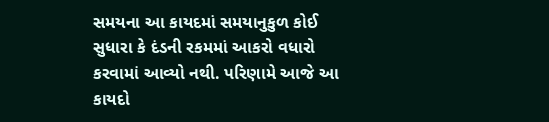સમયના આ કાયદમાં સમયાનુકુળ કોઈ સુધારા કે દંડની રકમમાં આકરો વધારો કરવામાં આવ્યો નથી. પરિણામે આજે આ કાયદો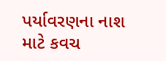પર્યાવરણના નાશ માટે કવચ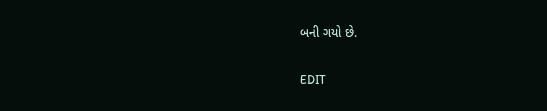બની ગયો છે.

EDIT